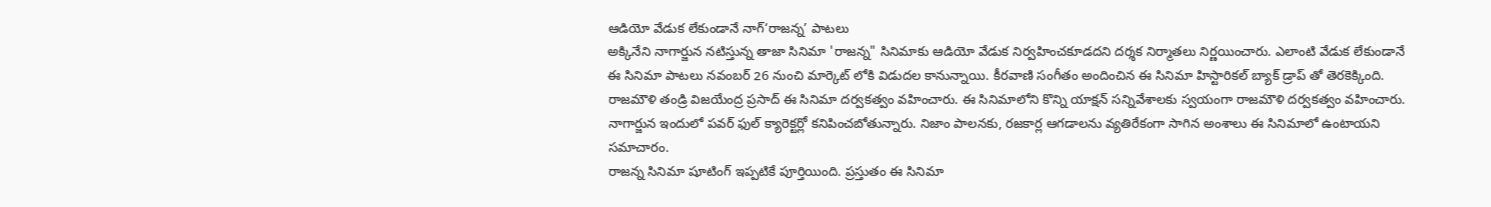ఆడియో వేడుక లేకుండానే నాగ్‘రాజన్న’ పాటలు
అక్కినేని నాగార్జున నటిస్తున్న తాజా సినిమా 'రాజన్న" సినిమాకు ఆడియో వేడుక నిర్వహించకూడదని దర్శక నిర్మాతలు నిర్ణయించారు. ఎలాంటి వేడుక లేకుండానే ఈ సినిమా పాటలు నవంబర్ 26 నుంచి మార్కెట్ లోకి విడుదల కానున్నాయి. కీరవాణి సంగీతం అందించిన ఈ సినిమా హిస్టారికల్ బ్యాక్ డ్రాప్ తో తెరకెక్కింది. రాజమౌళి తండ్రి విజయేంద్ర ప్రసాద్ ఈ సినిమా దర్వకత్వం వహించారు. ఈ సినిమాలోని కొన్ని యాక్షన్ సన్నివేశాలకు స్వయంగా రాజమౌళి దర్వకత్వం వహించారు. నాగార్జున ఇందులో పవర్ ఫుల్ క్యారెక్టర్లో కనిపించబోతున్నారు. నిజాం పాలనకు, రజకార్ల ఆగడాలను వ్యతిరేకంగా సాగిన అంశాలు ఈ సినిమాలో ఉంటాయని సమాచారం.
రాజన్న సినిమా షూటింగ్ ఇప్పటికే పూర్తియింది. ప్రస్తుతం ఈ సినిమా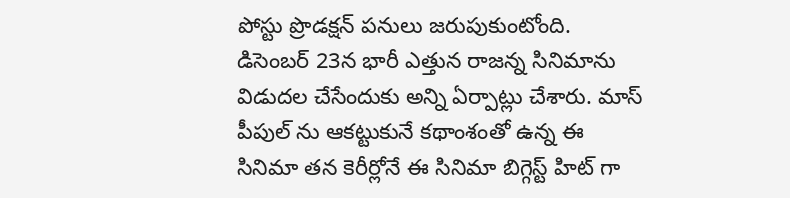పోస్టు ప్రొడక్షన్ పనులు జరుపుకుంటోంది. డిసెంబర్ 23న భారీ ఎత్తున రాజన్న సినిమాను విడుదల చేసేందుకు అన్ని ఏర్పాట్లు చేశారు. మాస్ పీపుల్ ను ఆకట్టుకునే కథాంశంతో ఉన్న ఈ సినిమా తన కెరీర్లోనే ఈ సినిమా బిగ్గెస్ట్ హిట్ గా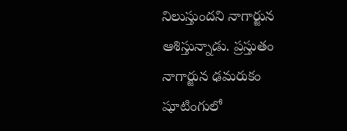నిలుస్తుందని నాగార్జున ఆశిస్తున్నాడు. ప్రస్తుతం నాగార్జున ఢమరుకం షూటింగులో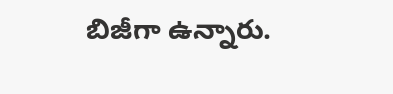బిజీగా ఉన్నారు.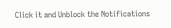Click it and Unblock the Notifications